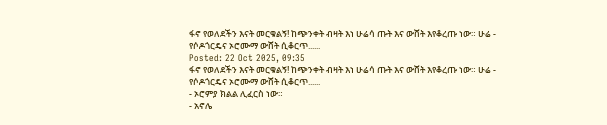ፋኖ የወለደችን እናት መርቁልኝ! ከጭንቀት ብዛት እነ ሁሬሳ ጡት እና ውሸት እየቆረጡ ነው። ሁሬ - የሶዶጎርዴና ኦሮሙማ ውሸት ሲቆርጥ......
Posted: 22 Oct 2025, 09:35
ፋኖ የወለደችን እናት መርቁልኝ! ከጭንቀት ብዛት እነ ሁሬሳ ጡት እና ውሸት እየቆረጡ ነው። ሁሬ - የሶዶጎርዴና ኦሮሙማ ውሸት ሲቆርጥ......
- ኦሮምያ ክልል ሊፈርስ ነው።
- አኖሌ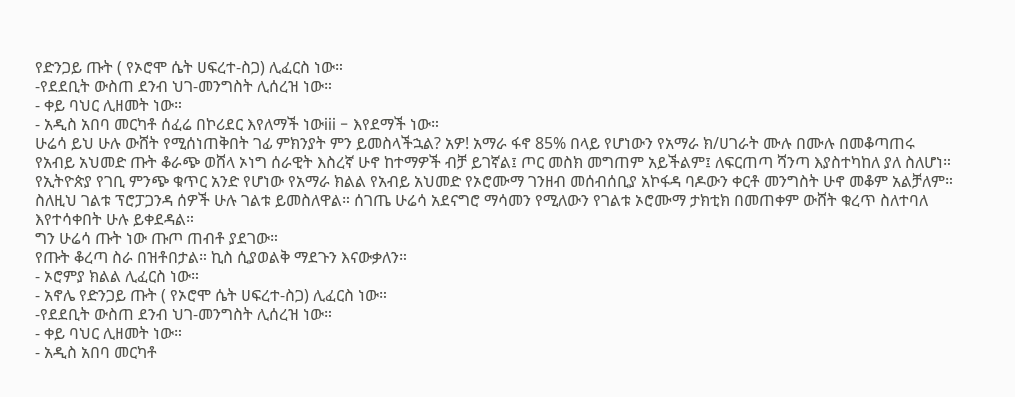የድንጋይ ጡት ( የኦሮሞ ሴት ሀፍረተ-ስጋ) ሊፈርስ ነው።
-የደደቢት ውስጠ ደንብ ህገ-መንግስት ሊሰረዝ ነው።
- ቀይ ባህር ሊዘመት ነው።
- አዲስ አበባ መርካቶ ሰፈሬ በኮሪደር እየለማች ነውiii - እየደማች ነው።
ሁሬሳ ይህ ሁሉ ውሸት የሚሰነጠቅበት ገፊ ምክንያት ምን ይመስላችኋል? አዎ! አማራ ፋኖ 85% በላይ የሆነውን የአማራ ክ/ሀገራት ሙሉ በሙሉ በመቆጣጠሩ የአብይ አህመድ ጡት ቆራጭ ወሸላ ኦነግ ሰራዊት እስረኛ ሁኖ ከተማዎች ብቻ ይገኛል፤ ጦር መስክ መግጠም አይችልም፤ ለፍርጠጣ ሻንጣ እያስተካከለ ያለ ስለሆነ። የኢትዮጵያ የገቢ ምንጭ ቁጥር አንድ የሆነው የአማራ ክልል የአብይ አህመድ የኦሮሙማ ገንዘብ መሰብሰቢያ አኮፋዳ ባዶውን ቀርቶ መንግስት ሁኖ መቆም አልቻለም። ስለዚህ ገልቱ ፕሮፓጋንዳ ሰዎች ሁሉ ገልቱ ይመስለዋል። ሰገጤ ሁሬሳ አደናግሮ ማሳመን የሚለውን የገልቱ ኦሮሙማ ታክቲክ በመጠቀም ውሸት ቁረጥ ስለተባለ እየተሳቀበት ሁሉ ይቀደዳል።
ግን ሁሬሳ ጡት ነው ጡጦ ጠብቶ ያደገው።
የጡት ቆረጣ ስራ በዝቶበታል። ኪስ ሲያወልቅ ማደጉን እናውቃለን።
- ኦሮምያ ክልል ሊፈርስ ነው።
- አኖሌ የድንጋይ ጡት ( የኦሮሞ ሴት ሀፍረተ-ስጋ) ሊፈርስ ነው።
-የደደቢት ውስጠ ደንብ ህገ-መንግስት ሊሰረዝ ነው።
- ቀይ ባህር ሊዘመት ነው።
- አዲስ አበባ መርካቶ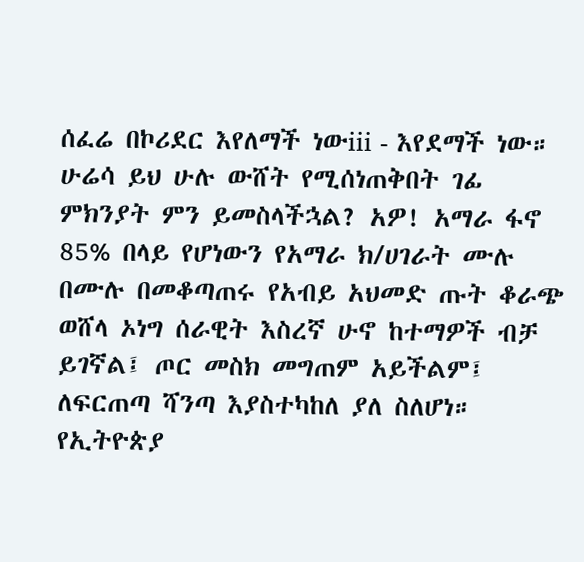ሰፈሬ በኮሪደር እየለማች ነውiii - እየደማች ነው።
ሁሬሳ ይህ ሁሉ ውሸት የሚሰነጠቅበት ገፊ ምክንያት ምን ይመስላችኋል? አዎ! አማራ ፋኖ 85% በላይ የሆነውን የአማራ ክ/ሀገራት ሙሉ በሙሉ በመቆጣጠሩ የአብይ አህመድ ጡት ቆራጭ ወሸላ ኦነግ ሰራዊት እስረኛ ሁኖ ከተማዎች ብቻ ይገኛል፤ ጦር መስክ መግጠም አይችልም፤ ለፍርጠጣ ሻንጣ እያስተካከለ ያለ ስለሆነ። የኢትዮጵያ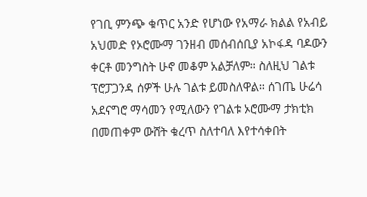የገቢ ምንጭ ቁጥር አንድ የሆነው የአማራ ክልል የአብይ አህመድ የኦሮሙማ ገንዘብ መሰብሰቢያ አኮፋዳ ባዶውን ቀርቶ መንግስት ሁኖ መቆም አልቻለም። ስለዚህ ገልቱ ፕሮፓጋንዳ ሰዎች ሁሉ ገልቱ ይመስለዋል። ሰገጤ ሁሬሳ አደናግሮ ማሳመን የሚለውን የገልቱ ኦሮሙማ ታክቲክ በመጠቀም ውሸት ቁረጥ ስለተባለ እየተሳቀበት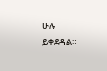ሁሉ ይቀደዳል።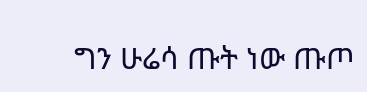ግን ሁሬሳ ጡት ነው ጡጦ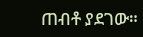ጠብቶ ያደገው።